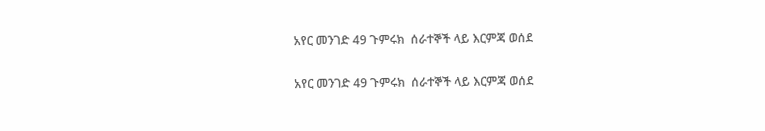አየር መንገድ 49 ጉምሩክ  ሰራተኞች ላይ እርምጃ ወሰደ

አየር መንገድ 49 ጉምሩክ  ሰራተኞች ላይ እርምጃ ወሰደ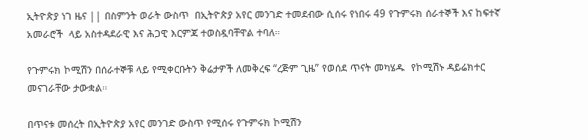ኢትዮጵያ ነገ ዜና || በስምንት ወራት ውስጥ  በኢትዮጵያ አየር መንገድ ተመደብው ሲሰሩ የነበሩ 49 የጉምሩክ ሰራተኞች እና ከፍተኛ አመራሮች  ላይ አስተዳደራዊ እና ሕጋዊ እርምጃ ተወስዷባቸዋል ተባለ።

የጉምሩክ ኮሚሽን በሰራተኞቹ ላይ የሚቀርቡትን ቅሬታዎች ለመቅረፍ “ረጅም ጊዜ” የወሰደ ጥናት መካሄዱ  የኮሚሽኑ ዳይሬክተር መናገራቸው ታውቋል።

በጥናቱ መሰረት በኢትዮጵያ አየር መንገድ ውስጥ የሚሰሩ የጉምሩክ ኮሚሽን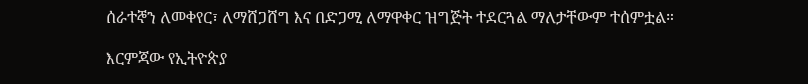ሰራተኞን ለመቀየር፣ ለማሸጋሸግ እና በድጋሚ ለማዋቀር ዝግጅት ተደርጓል ማለታቸውም ተሰምቷል።

እርምጃው የኢትዮጵያ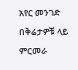አየር መንገድ በቅሬታዎቹ ላይ ምርመራ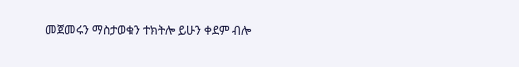መጀመሩን ማስታወቁን ተክትሎ ይሁን ቀደም ብሎ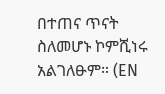በተጠና ጥናት ስለመሆኑ ኮምሺነሩ አልገለፁም። (EN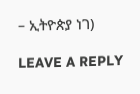– ኢትዮጵያ ነገ)

LEAVE A REPLY